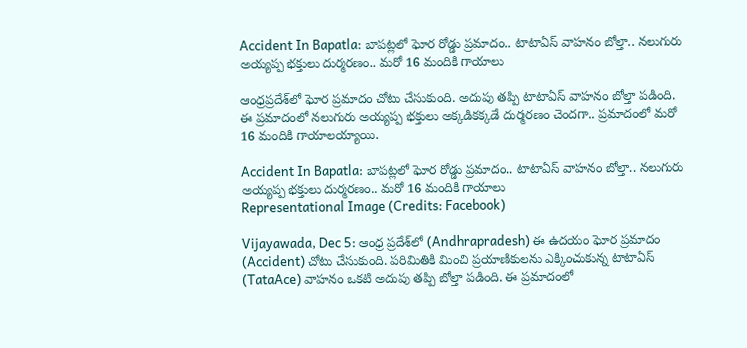Accident In Bapatla: బాపట్లలో ఘోర రోడ్డు ప్రమాదం.. టాటాఏస్ వాహనం బోల్తా.. నలుగురు అయ్యప్ప భక్తులు దుర్మరణం.. మరో 16 మందికి గాయాలు

ఆంధ్రప్రదేశ్‌లో ఘోర ప్రమాదం చోటు చేసుకుంది. అదుపు తప్పి టాటాఏస్ వాహనం బోల్తా పడింది. ఈ ప్రమాదంలో నలుగురు అయ్యప్ప భక్తులు అక్కడికక్కడే దుర్మరణం చెందగా.. ప్రమాదంలో మరో 16 మందికి గాయాలయ్యాయి.

Accident In Bapatla: బాపట్లలో ఘోర రోడ్డు ప్రమాదం.. టాటాఏస్ వాహనం బోల్తా.. నలుగురు అయ్యప్ప భక్తులు దుర్మరణం.. మరో 16 మందికి గాయాలు
Representational Image (Credits: Facebook)

Vijayawada, Dec 5: ఆంధ్ర ప్రదేశ్‌లో (Andhrapradesh) ఈ ఉదయం ఘోర ప్రమాదం (Accident) చోటు చేసుకుంది. పరిమితికి మించి ప్రయాణికులను ఎక్కించుకున్న టాటాఏస్ (TataAce) వాహనం ఒకటి అదుపు తప్పి బోల్తా పడింది. ఈ ప్రమాదంలో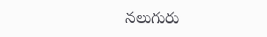నలుగురు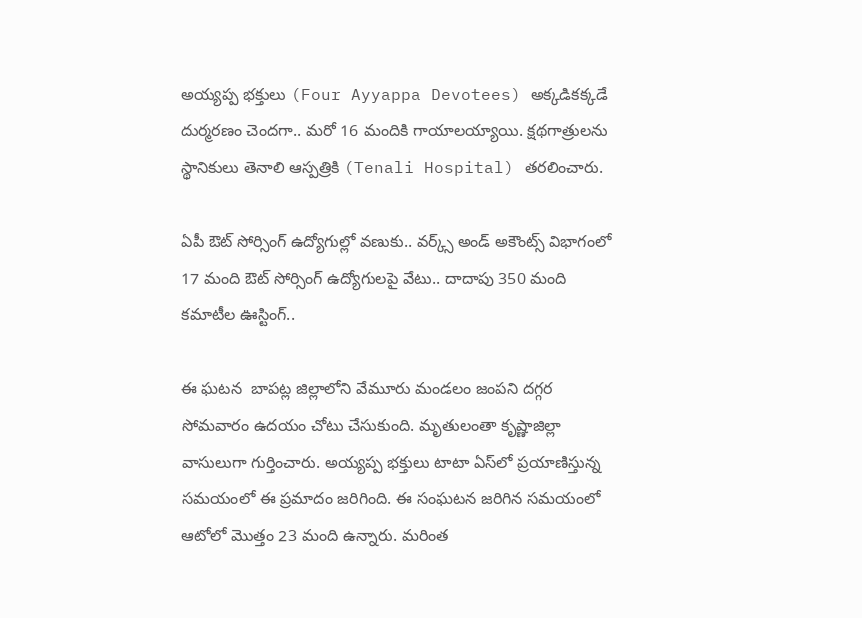అయ్యప్ప భక్తులు (Four Ayyappa Devotees) అక్కడికక్కడే దుర్మరణం చెందగా.. మరో 16 మందికి గాయాలయ్యాయి. క్షథగాత్రులను స్థానికులు తెనాలి ఆస్పత్రికి (Tenali Hospital) తరలించారు.

ఏపీ ఔట్ సోర్సింగ్ ఉద్యోగుల్లో వణుకు.. వర్క్స్ అండ్ అకౌంట్స్ విభాగంలో 17 మంది ఔట్ సోర్సింగ్ ఉద్యోగులపై వేటు.. దాదాపు 350 మంది కమాటీల ఊస్టింగ్..

ఈ ఘటన  బాపట్ల జిల్లాలోని వేమూరు మండలం జంపని దగ్గర సోమవారం ఉదయం చోటు చేసుకుంది. మృతులంతా కృష్ణాజిల్లా వాసులుగా గుర్తించారు. అయ్యప్ప భక్తులు టాటా ఏస్‌లో ప్రయాణిస్తున్న సమయంలో ఈ ప్రమాదం జరిగింది. ఈ సంఘటన జరిగిన సమయంలో ఆటోలో మొత్తం 23 మంది ఉన్నారు. మరింత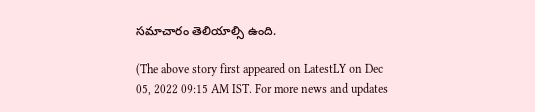సమాచారం తెలియాల్సి ఉంది.

(The above story first appeared on LatestLY on Dec 05, 2022 09:15 AM IST. For more news and updates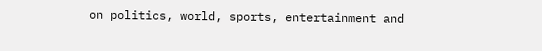on politics, world, sports, entertainment and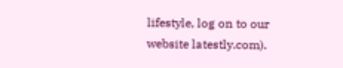lifestyle, log on to our website latestly.com).